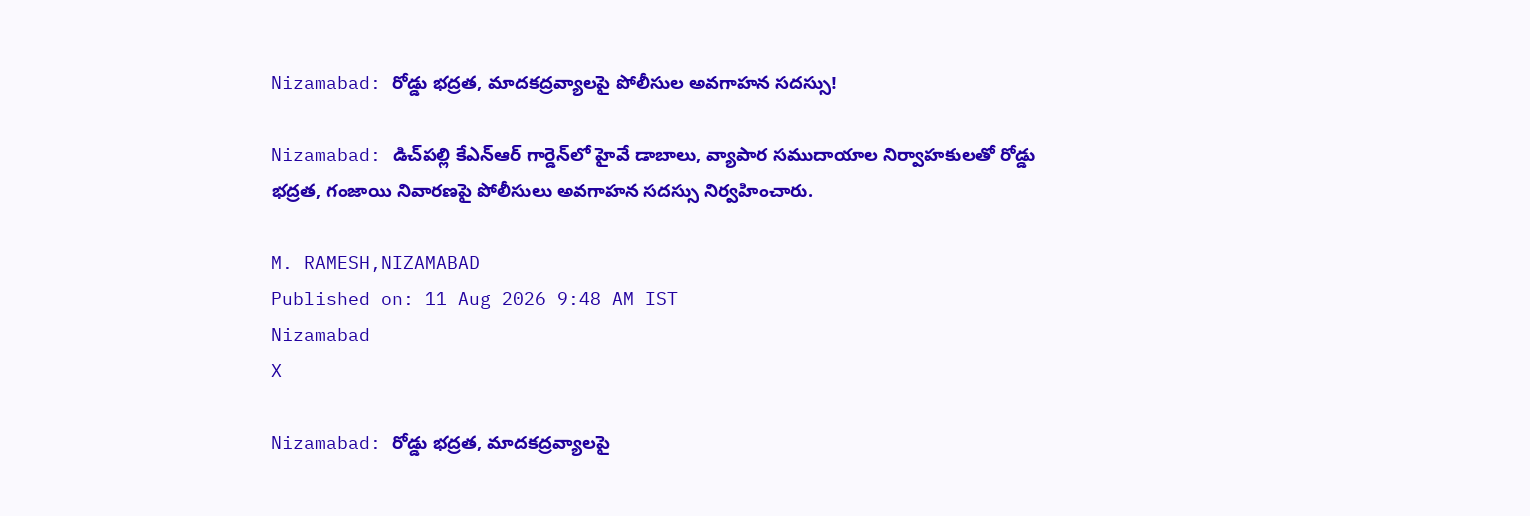Nizamabad: రోడ్డు భద్రత, మాదకద్రవ్యాలపై పోలీసుల అవగాహన సదస్సు!

Nizamabad: డిచ్‌పల్లి కేఎన్ఆర్ గార్డెన్‌లో హైవే డాబాలు, వ్యాపార సముదాయాల నిర్వాహకులతో రోడ్డు భద్రత, గంజాయి నివారణపై పోలీసులు అవగాహన సదస్సు నిర్వహించారు.

M. RAMESH,NIZAMABAD
Published on: 11 Aug 2026 9:48 AM IST
Nizamabad
X

Nizamabad: రోడ్డు భద్రత, మాదకద్రవ్యాలపై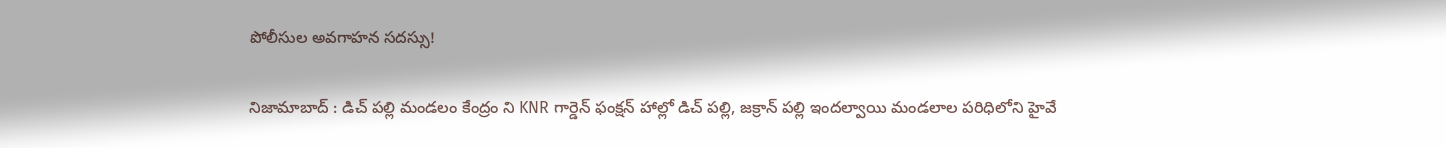పోలీసుల అవగాహన సదస్సు!

నిజామాబాద్ : డిచ్ పల్లి మండలం కేంద్రం ని KNR గార్డెన్ ఫంక్షన్ హాల్లో డిచ్ పల్లి, జక్రాన్ పల్లి ఇందల్వాయి మండలాల పరిధిలోని హైవే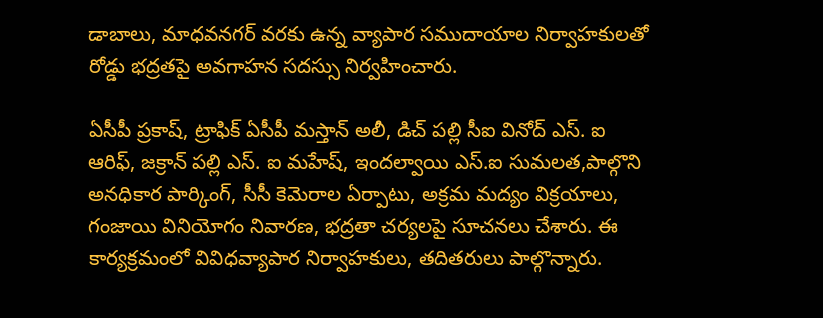డాబాలు, మాధవనగర్ వరకు ఉన్న వ్యాపార సముదాయాల నిర్వాహకులతో రోడ్డు భద్రతపై అవగాహన సదస్సు నిర్వహించారు.

ఏసీపీ ప్రకాష్, ట్రాఫిక్ ఏసీపీ మస్తాన్ అలీ, డిచ్ పల్లి సీఐ వినోద్ ఎస్. ఐ ఆరిఫ్, జక్రాన్ పల్లి ఎస్. ఐ మహేష్, ఇందల్వాయి ఎస్.ఐ సుమలత,పాల్గొని అనధికార పార్కింగ్, సీసీ కెమెరాల ఏర్పాటు, అక్రమ మద్యం విక్రయాలు, గంజాయి వినియోగం నివారణ, భద్రతా చర్యలపై సూచనలు చేశారు. ఈ కార్యక్రమంలో వివిధవ్యాపార నిర్వాహకులు, తదితరులు పాల్గొన్నారు.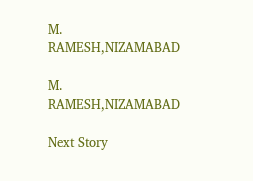M. RAMESH,NIZAMABAD

M. RAMESH,NIZAMABAD

Next Story